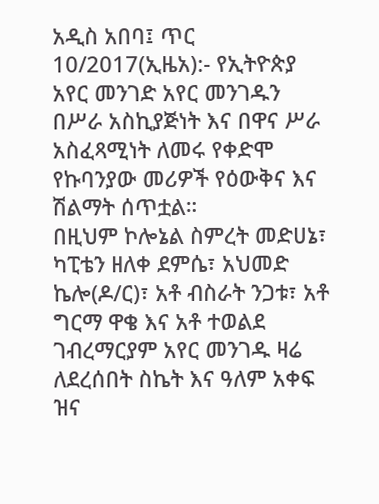አዲስ አበባ፤ ጥር 10/2017(ኢዜአ):- የኢትዮጵያ አየር መንገድ አየር መንገዱን በሥራ አስኪያጅነት እና በዋና ሥራ አስፈጻሚነት ለመሩ የቀድሞ የኩባንያው መሪዎች የዕውቅና እና ሽልማት ሰጥቷል።
በዚህም ኮሎኔል ስምረት መድሀኔ፣ ካፒቴን ዘለቀ ደምሴ፣ አህመድ ኬሎ(ዶ/ር)፣ አቶ ብስራት ንጋቱ፣ አቶ ግርማ ዋቄ እና አቶ ተወልደ ገብረማርያም አየር መንገዱ ዛሬ ለደረሰበት ስኬት እና ዓለም አቀፍ ዝና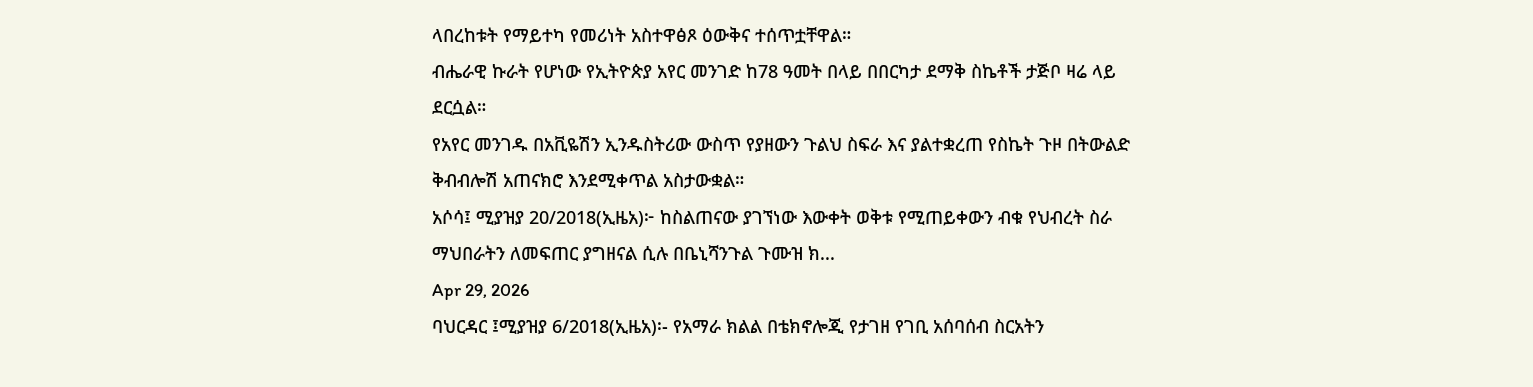ላበረከቱት የማይተካ የመሪነት አስተዋፅጾ ዕውቅና ተሰጥቷቸዋል።
ብሔራዊ ኩራት የሆነው የኢትዮጵያ አየር መንገድ ከ78 ዓመት በላይ በበርካታ ደማቅ ስኬቶች ታጅቦ ዛሬ ላይ ደርሷል።
የአየር መንገዱ በአቪዬሽን ኢንዱስትሪው ውስጥ የያዘውን ጉልህ ስፍራ እና ያልተቋረጠ የስኬት ጉዞ በትውልድ ቅብብሎሽ አጠናክሮ እንደሚቀጥል አስታውቋል።
አሶሳ፤ ሚያዝያ 20/2018(ኢዜአ)፦ ከስልጠናው ያገኘነው እውቀት ወቅቱ የሚጠይቀውን ብቁ የህብረት ስራ ማህበራትን ለመፍጠር ያግዘናል ሲሉ በቤኒሻንጉል ጉሙዝ ክ...
Apr 29, 2026
ባህርዳር ፤ሚያዝያ 6/2018(ኢዜአ)፡- የአማራ ክልል በቴክኖሎጂ የታገዘ የገቢ አሰባሰብ ስርአትን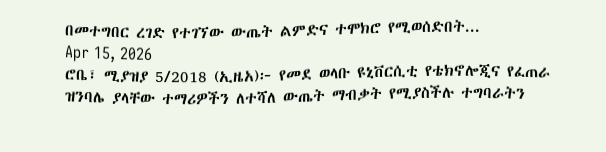በመተግበር ረገድ የተገኘው ውጤት ልምድና ተሞክሮ የሚወሰድበት...
Apr 15, 2026
ሮቤ፣ ሚያዝያ 5/2018 (ኢዜአ)፦ የመደ ወላቡ ዩኒቨርሲቲ የቴክኖሎጂና የፈጠራ ዝንባሌ ያላቸው ተማሪዎችን ለተሻለ ውጤት ማብቃት የሚያስችሉ ተግባራትን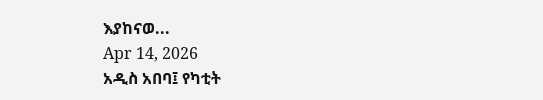እያከናወ...
Apr 14, 2026
አዲስ አበባ፤ የካቲት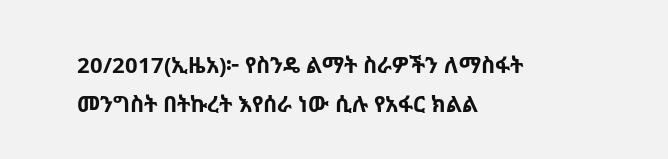20/2017(ኢዜአ)፦ የስንዴ ልማት ስራዎችን ለማስፋት መንግስት በትኩረት እየሰራ ነው ሲሉ የአፋር ክልል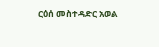ርዕሰ መስተዳድር አወል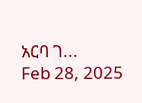አርባ ገ...
Feb 28, 2025